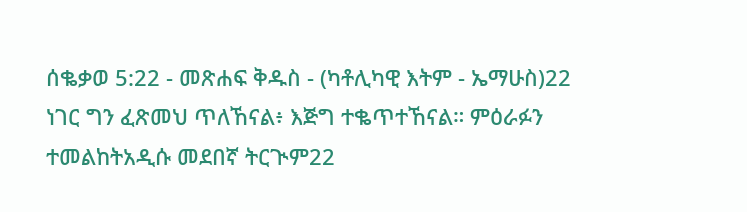ሰቈቃወ 5:22 - መጽሐፍ ቅዱስ - (ካቶሊካዊ እትም - ኤማሁስ)22 ነገር ግን ፈጽመህ ጥለኸናል፥ እጅግ ተቈጥተኸናል። ምዕራፉን ተመልከትአዲሱ መደበኛ ትርጒም22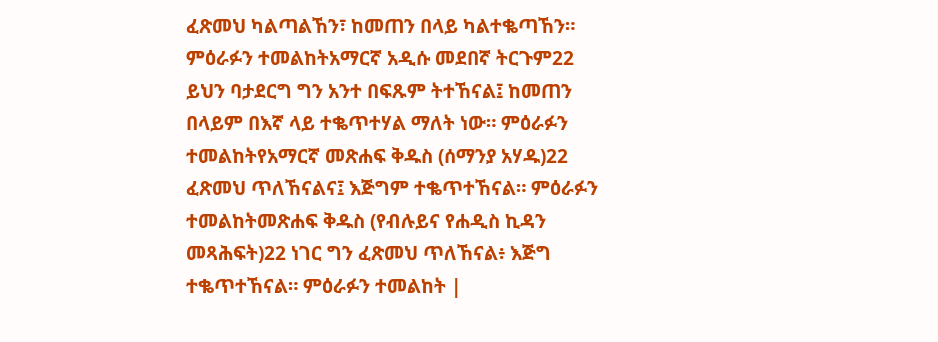ፈጽመህ ካልጣልኸን፣ ከመጠን በላይ ካልተቈጣኸን። ምዕራፉን ተመልከትአማርኛ አዲሱ መደበኛ ትርጉም22 ይህን ባታደርግ ግን አንተ በፍጹም ትተኸናል፤ ከመጠን በላይም በእኛ ላይ ተቈጥተሃል ማለት ነው። ምዕራፉን ተመልከትየአማርኛ መጽሐፍ ቅዱስ (ሰማንያ አሃዱ)22 ፈጽመህ ጥለኸናልና፤ እጅግም ተቈጥተኸናል። ምዕራፉን ተመልከትመጽሐፍ ቅዱስ (የብሉይና የሐዲስ ኪዳን መጻሕፍት)22 ነገር ግን ፈጽመህ ጥለኸናል፥ እጅግ ተቈጥተኸናል። ምዕራፉን ተመልከት |